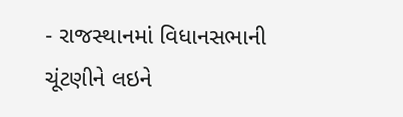- રાજસ્થાનમાં વિધાનસભાની ચૂંટણીને લઇને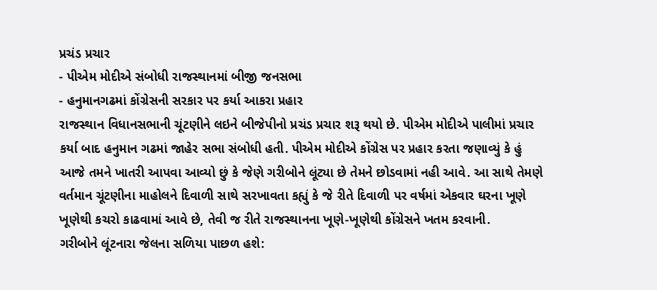પ્રચંડ પ્રચાર
- પીએમ મોદીએ સંબોધી રાજસ્થાનમાં બીજી જનસભા
- હનુમાનગઢમાં કોંગ્રેસની સરકાર પર કર્યા આકરા પ્રહાર
રાજસ્થાન વિધાનસભાની ચૂંટણીને લઇને બીજેપીનો પ્રચંડ પ્રચાર શરૂ થયો છે. પીએમ મોદીએ પાલીમાં પ્રચાર કર્યા બાદ હનુમાન ગઢમાં જાહેર સભા સંબોધી હતી. પીએમ મોદીએ કોંગ્રેસ પર પ્રહાર કરતા જણાવ્યું કે હું આજે તમને ખાતરી આપવા આવ્યો છું કે જેણે ગરીબોને લૂંટ્યા છે તેમને છોડવામાં નહી આવે. આ સાથે તેમણે વર્તમાન ચૂંટણીના માહોલને દિવાળી સાથે સરખાવતા કહ્યું કે જે રીતે દિવાળી પર વર્ષમાં એકવાર ઘરના ખૂણે ખૂણેથી કચરો કાઢવામાં આવે છે, તેવી જ રીતે રાજસ્થાનના ખૂણે-ખૂણેથી કોંગ્રેસને ખતમ કરવાની.
ગરીબોને લૂંટનારા જેલના સળિયા પાછળ હશે: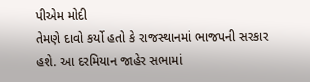પીએમ મોદી
તેમણે દાવો કર્યો હતો કે રાજસ્થાનમાં ભાજપની સરકાર હશે. આ દરમિયાન જાહેર સભામાં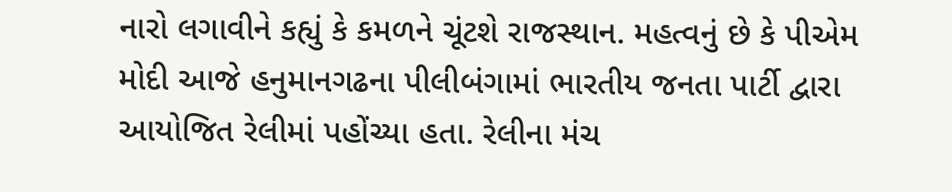નારો લગાવીને કહ્યું કે કમળને ચૂંટશે રાજસ્થાન. મહત્વનું છે કે પીએમ મોદી આજે હનુમાનગઢના પીલીબંગામાં ભારતીય જનતા પાર્ટી દ્વારા આયોજિત રેલીમાં પહોંચ્યા હતા. રેલીના મંચ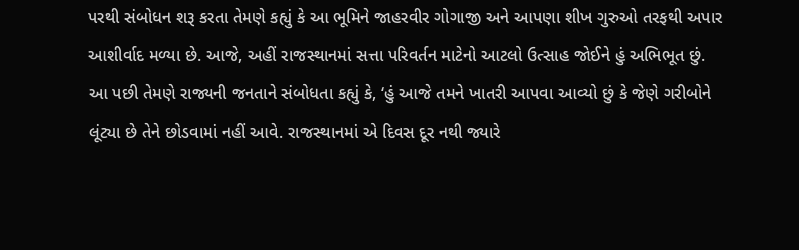પરથી સંબોધન શરૂ કરતા તેમણે કહ્યું કે આ ભૂમિને જાહરવીર ગોગાજી અને આપણા શીખ ગુરુઓ તરફથી અપાર આશીર્વાદ મળ્યા છે. આજે, અહીં રાજસ્થાનમાં સત્તા પરિવર્તન માટેનો આટલો ઉત્સાહ જોઈને હું અભિભૂત છું. આ પછી તેમણે રાજ્યની જનતાને સંબોધતા કહ્યું કે, ‘હું આજે તમને ખાતરી આપવા આવ્યો છું કે જેણે ગરીબોને લૂંટ્યા છે તેને છોડવામાં નહીં આવે. રાજસ્થાનમાં એ દિવસ દૂર નથી જ્યારે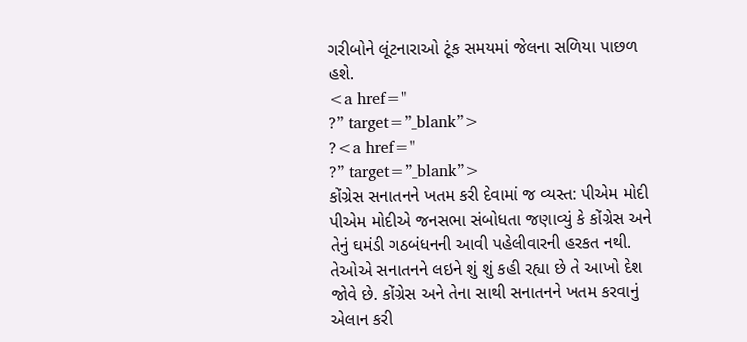ગરીબોને લૂંટનારાઓ ટૂંક સમયમાં જેલના સળિયા પાછળ હશે.
<a href="
?” target=”_blank”>
?<a href="
?” target=”_blank”>
કોંગ્રેસ સનાતનને ખતમ કરી દેવામાં જ વ્યસ્ત: પીએમ મોદી
પીએમ મોદીએ જનસભા સંબોધતા જણાવ્યું કે કોંગ્રેસ અને તેનું ઘમંડી ગઠબંધનની આવી પહેલીવારની હરકત નથી. તેઓએ સનાતનને લઇને શું શું કહી રહ્યા છે તે આખો દેશ જોવે છે. કોંગ્રેસ અને તેના સાથી સનાતનને ખતમ કરવાનું એલાન કરી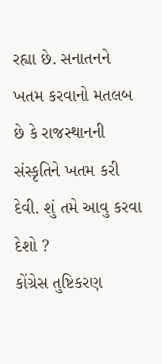રહ્યા છે. સનાતનને ખતમ કરવાનો મતલબ છે કે રાજસ્થાનની સંસ્કૃતિને ખતમ કરી દેવી. શું તમે આવુ કરવા દેશો ?
કોંગ્રેસ તુષ્ટિકરણ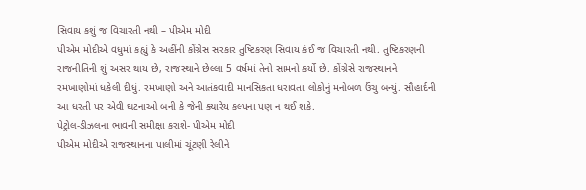સિવાય કશું જ વિચારતી નથી – પીએમ મોદી
પીએમ મોદીએ વધુમાં કહ્યું કે અહીંની કોંગ્રેસ સરકાર તુષ્ટિકરણ સિવાય કંઈ જ વિચારતી નથી. તુષ્ટિકરણની રાજનીતિની શું અસર થાય છે, રાજસ્થાને છેલ્લા 5 વર્ષમાં તેનો સામનો કર્યો છે. કોંગ્રેસે રાજસ્થાનને રમખાણોમાં ધકેલી દીધું. રમખાણો અને આતંકવાદી માનસિકતા ધરાવતા લોકોનું મનોબળ ઉંચુ બન્યું. સૌહાર્દની આ ધરતી પર એવી ઘટનાઓ બની કે જેની ક્યારેય કલ્પના પણ ન થઈ શકે.
પેટ્રોલ-ડીઝલના ભાવની સમીક્ષા કરાશે- પીએમ મોદી
પીએમ મોદીએ રાજસ્થાનના પાલીમાં ચૂંટણી રેલીને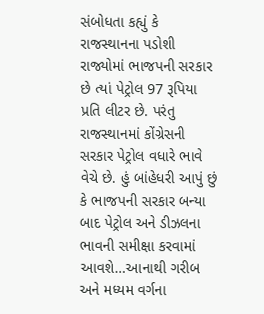સંબોધતા કહ્યું કે રાજસ્થાનના પડોશી રાજ્યોમાં ભાજપની સરકાર છે ત્યાં પેટ્રોલ 97 રૂપિયા પ્રતિ લીટર છે. પરંતુ રાજસ્થાનમાં કોંગ્રેસની સરકાર પેટ્રોલ વધારે ભાવે વેચે છે. હું બાંહેધરી આપું છું કે ભાજપની સરકાર બન્યા બાદ પેટ્રોલ અને ડીઝલના ભાવની સમીક્ષા કરવામાં આવશે…આનાથી ગરીબ અને મધ્યમ વર્ગના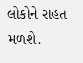લોકોને રાહત મળશે.